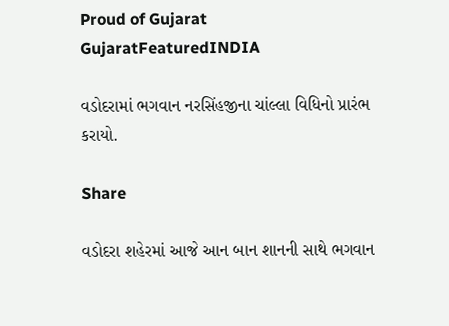Proud of Gujarat
GujaratFeaturedINDIA

વડોદરામાં ભગવાન નરસિંહજીના ચાંલ્લા વિધિનો પ્રારંભ કરાયો.

Share

વડોદરા શહેરમાં આજે આન બાન શાનની સાથે ભગવાન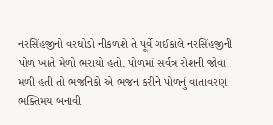નરસિંહજીનો વરઘોડો નીકળશે તે પૂર્વે ગઈકાલે નરસિંહજીની પોળ ખાતે મેળો ભરાયો હતો. પોળમાં સર્વત્ર રોશની જોવા મળી હતી તો ભજનિકો એ ભજન કરીને પોળનું વાતાવરણ ભક્તિમય બનાવી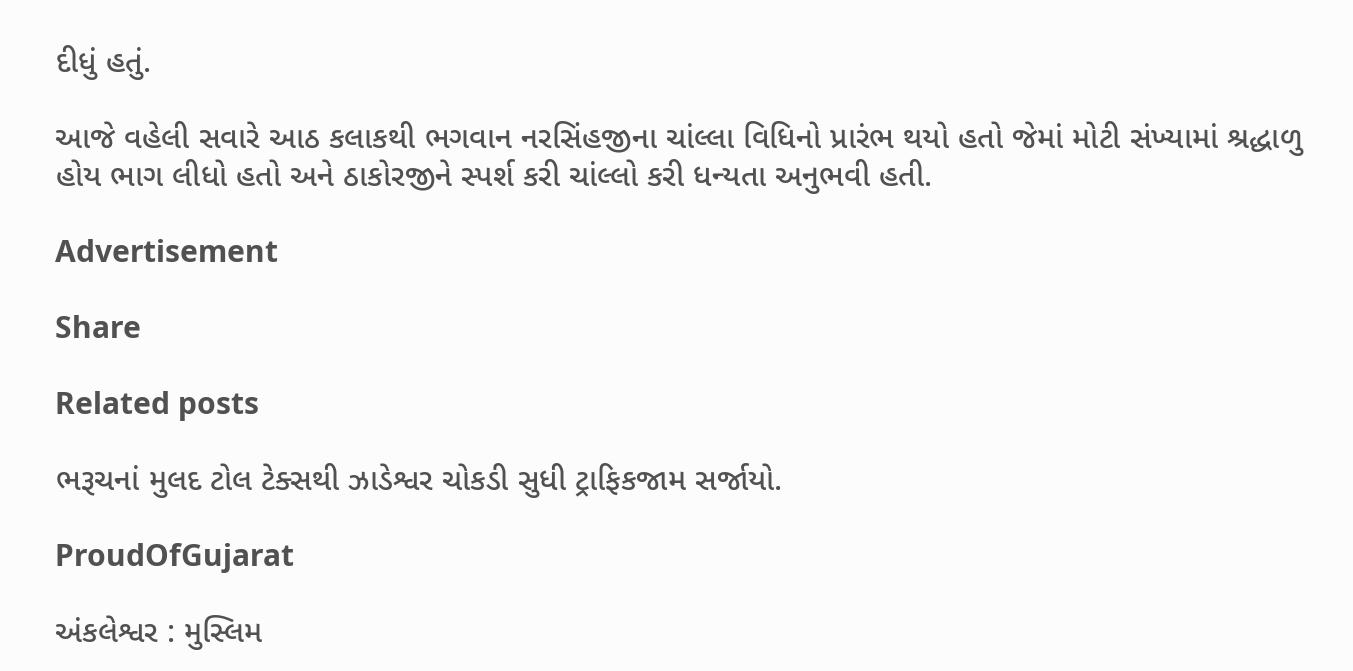દીધું હતું.

આજે વહેલી સવારે આઠ કલાકથી ભગવાન નરસિંહજીના ચાંલ્લા વિધિનો પ્રારંભ થયો હતો જેમાં મોટી સંખ્યામાં શ્રદ્ધાળુ હોય ભાગ લીધો હતો અને ઠાકોરજીને સ્પર્શ કરી ચાંલ્લો કરી ધન્યતા અનુભવી હતી.

Advertisement

Share

Related posts

ભરૂચનાં મુલદ ટોલ ટેક્સથી ઝાડેશ્વર ચોકડી સુધી ટ્રાફિકજામ સર્જાયો.

ProudOfGujarat

અંકલેશ્વર : મુસ્લિમ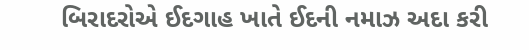બિરાદરોએ ઈદગાહ ખાતે ઈદની નમાઝ અદા કરી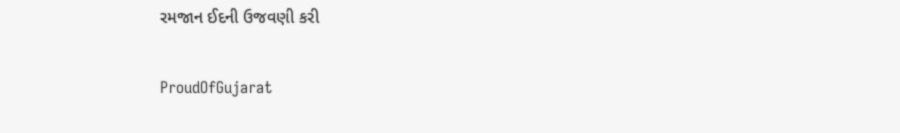રમજાન ઈદની ઉજવણી કરી

ProudOfGujarat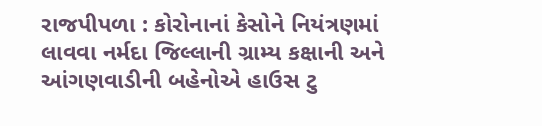રાજપીપળા : કોરોનાનાં કેસોને નિયંત્રણમાં લાવવા નર્મદા જિલ્લાની ગ્રામ્ય કક્ષાની અને આંગણવાડીની બહેનોએ હાઉસ ટુ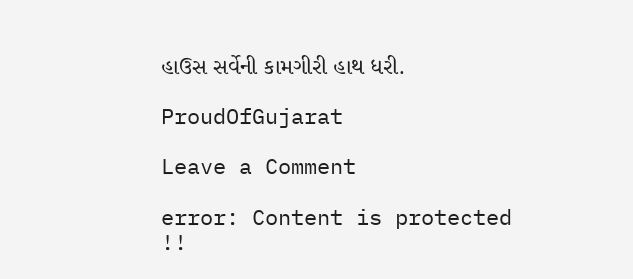હાઉસ સર્વેની કામગીરી હાથ ધરી.

ProudOfGujarat

Leave a Comment

error: Content is protected !!